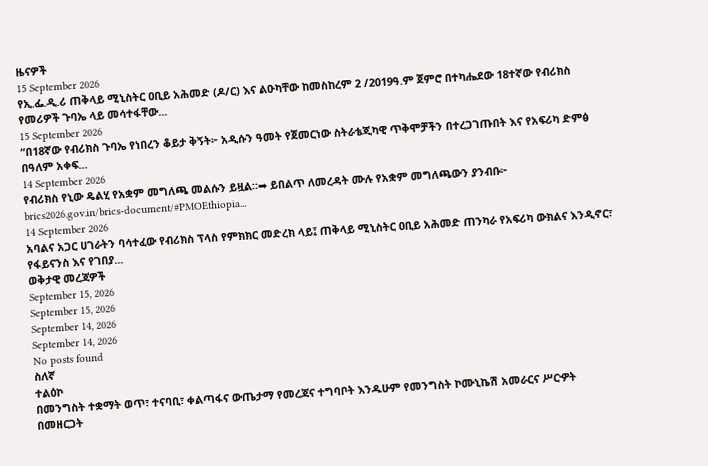ዜናዎች
15 September 2026
የኢ.ፌ.ዲ.ሪ ጠቅላይ ሚኒስትር ዐቢይ አሕመድ (ዶ/ር) እና ልዑካቸው ከመስከረም 2 /2019ዓ.ም ጀምሮ በተካሔደው 18ተኛው የብሪክስ የመሪዎች ጉባኤ ላይ መሳተፋቸው...
15 September 2026
“በ18ኛው የብሪክስ ጉባኤ የነበረን ቆይታ ቅኝት፦ አዲሱን ዓመት የጀመርነው ስትራቴጂካዊ ጥቅሞቻችን በተረጋገጡበት እና የአፍሪካ ድምፅ በዓለም አቀፍ...
14 September 2026
የብሪክስ የኒው ዴልሂ የአቋም መግለጫ መልሱን ይዟል።➡ ይበልጥ ለመረዳት ሙሉ የአቋም መግለጫውን ያንብቡ፦ brics2026.gov.in/brics-document/#PMOEthiopia...
14 September 2026
አባልና አጋር ሀገራትን ባሳተፈው የብሪክስ ፕላስ የምክክር መድረክ ላይ፤ ጠቅላይ ሚኒስትር ዐቢይ አሕመድ ጠንካራ የአፍሪካ ውክልና እንዲኖር፣ የፋይናንስ እና የገበያ...
ወቅታዊ መረጃዎች
September 15, 2026
September 15, 2026
September 14, 2026
September 14, 2026
No posts found
ስለኛ
ተልዕኮ
በመንግስት ተቋማት ወጥ፣ ተናባቢ፣ ቀልጣፋና ውጤታማ የመረጃና ተግባቦት እንዱሁም የመንግስት ኮሙኒኬሽ አመራርና ሥርዏት በመዘርጋት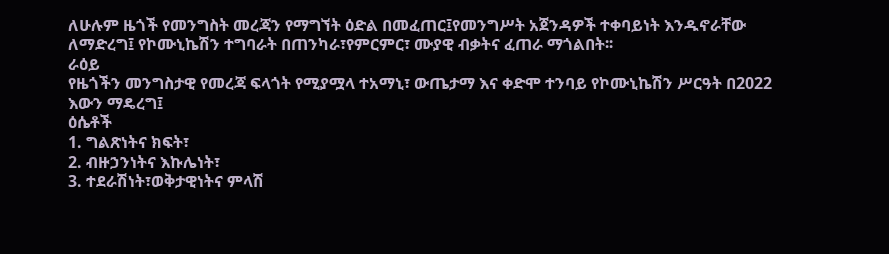ለሁሉም ዜጎች የመንግስት መረጃን የማግኘት ዕድል በመፈጠር፤የመንግሥት አጀንዳዎች ተቀባይነት እንዱኖራቸው ለማድረግ፤ የኮሙኒኬሽን ተግባራት በጠንካራ፣የምርምር፣ ሙያዊ ብቃትና ፈጠራ ማጎልበት፡፡
ራዕይ
የዜጎችን መንግስታዊ የመረጃ ፍላጎት የሚያሟላ ተአማኒ፣ ውጤታማ እና ቀድሞ ተንባይ የኮሙኒኬሽን ሥርዓት በ2022 እውን ማዴረግ፤
ዕሴቶች
1. ግልጽነትና ክፍት፣
2. ብዙኃንነትና እኩሌነት፣
3. ተደራሽነት፣ወቅታዊነትና ምላሽ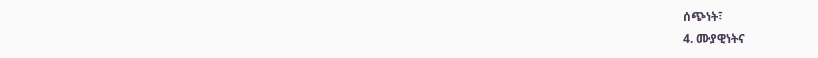ሰጭነት፣
4. ሙያዊነትና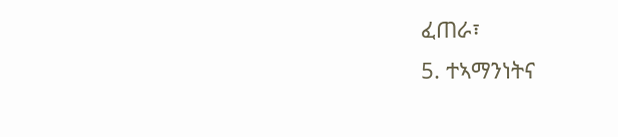ፈጠራ፣
5. ተኣማንነትና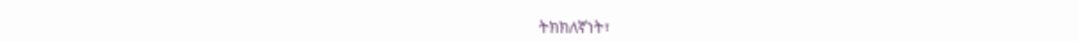ትክክለኛነት፣